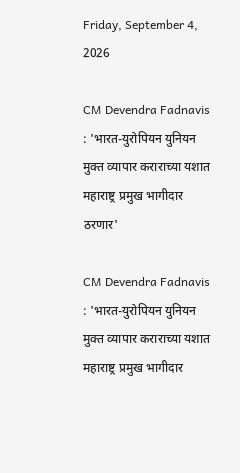Friday, September 4, 2026

CM Devendra Fadnavis : 'भारत-युरोपियन युनियन मुक्त व्यापार कराराच्या यशात महाराष्ट्र प्रमुख भागीदार ठरणार'

CM Devendra Fadnavis : 'भारत-युरोपियन युनियन मुक्त व्यापार कराराच्या यशात महाराष्ट्र प्रमुख भागीदार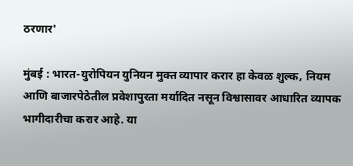ठरणार'

मुंबई : भारत-युरोपियन युनियन मुक्त व्यापार करार हा केवळ शुल्क, नियम आणि बाजारपेठेतील प्रवेशापुरता मर्यादित नसून विश्वासावर आधारित व्यापक भागीदारीचा करार आहे. या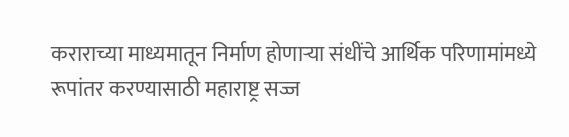कराराच्या माध्यमातून निर्माण होणाऱ्या संधींचे आर्थिक परिणामांमध्ये रूपांतर करण्यासाठी महाराष्ट्र सज्ज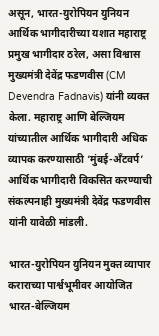असून, भारत-युरोपियन युनियन आर्थिक भागीदारीच्या यशात महाराष्ट्र प्रमुख भागीदार ठरेल, असा विश्वास मुख्यमंत्री देवेंद्र फडणवीस (CM Devendra Fadnavis) यांनी व्यक्त केला. महाराष्ट्र आणि बेल्जियम यांच्यातील आर्थिक भागीदारी अधिक व्यापक करण्यासाठी ‘मुंबई-अँटवर्प’ आर्थिक भागीदारी विकसित करण्याची संकल्पनाही मुख्यमंत्री देवेंद्र फडणवीस यांनी यावेळी मांडली.

भारत-युरोपियन युनियन मुक्त व्यापार कराराच्या पार्श्वभूमीवर आयोजित भारत-बेल्जियम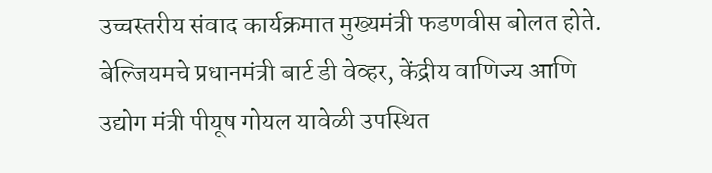उच्चस्तरीय संवाद कार्यक्रमात मुख्यमंत्री फडणवीस बोलत होते. बेल्जियमचे प्रधानमंत्री बार्ट डी वेव्हर, केंद्रीय वाणिज्य आणि उद्योग मंत्री पीयूष गोयल यावेळी उपस्थित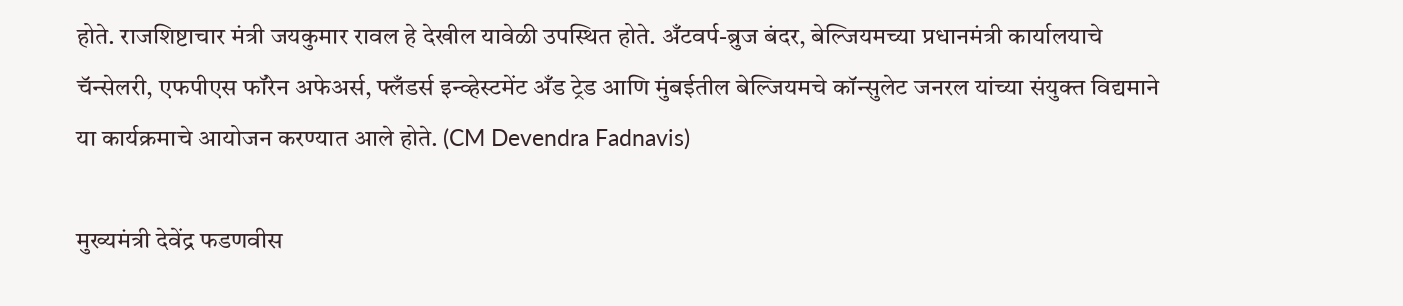होते. राजशिष्टाचार मंत्री जयकुमार रावल हे देखील यावेळी उपस्थित होते. अँटवर्प-ब्रुज बंदर, बेल्जियमच्या प्रधानमंत्री कार्यालयाचे चॅन्सेलरी, एफपीएस फॉरेन अफेअर्स, फ्लँडर्स इन्व्हेस्टमेंट अँड ट्रेड आणि मुंबईतील बेल्जियमचे कॉन्सुलेट जनरल यांच्या संयुक्त विद्यमाने या कार्यक्रमाचे आयोजन करण्यात आले होते. (CM Devendra Fadnavis)

मुख्यमंत्री देवेंद्र फडणवीस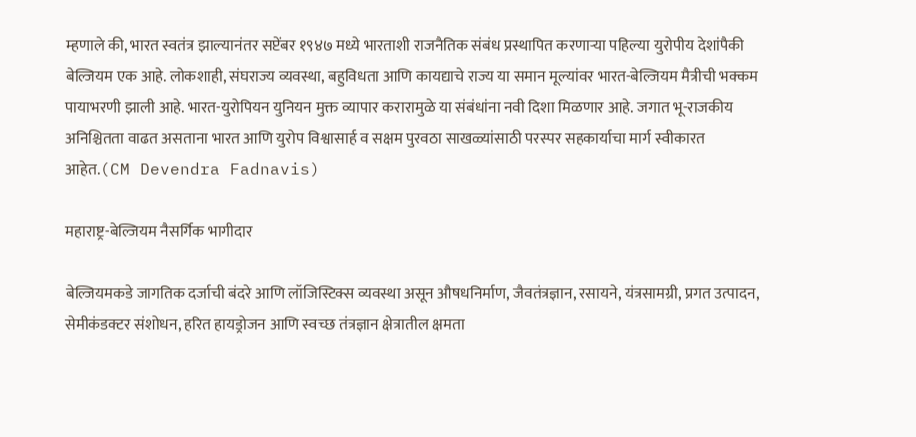म्हणाले की, भारत स्वतंत्र झाल्यानंतर सप्टेंबर १९४७ मध्ये भारताशी राजनैतिक संबंध प्रस्थापित करणाऱ्या पहिल्या युरोपीय देशांपैकी बेल्जियम एक आहे. लोकशाही, संघराज्य व्यवस्था, बहुविधता आणि कायद्याचे राज्य या समान मूल्यांवर भारत-बेल्जियम मैत्रीची भक्कम पायाभरणी झाली आहे. भारत-युरोपियन युनियन मुक्त व्यापार करारामुळे या संबंधांना नवी दिशा मिळणार आहे. जगात भू-राजकीय अनिश्चितता वाढत असताना भारत आणि युरोप विश्वासार्ह व सक्षम पुरवठा साखळ्यांसाठी परस्पर सहकार्याचा मार्ग स्वीकारत आहेत.(CM Devendra Fadnavis)

महाराष्ट्र-बेल्जियम नैसर्गिक भागीदार

बेल्जियमकडे जागतिक दर्जाची बंदरे आणि लॉजिस्टिक्स व्यवस्था असून औषधनिर्माण, जैवतंत्रज्ञान, रसायने, यंत्रसामग्री, प्रगत उत्पादन, सेमीकंडक्टर संशोधन, हरित हायड्रोजन आणि स्वच्छ तंत्रज्ञान क्षेत्रातील क्षमता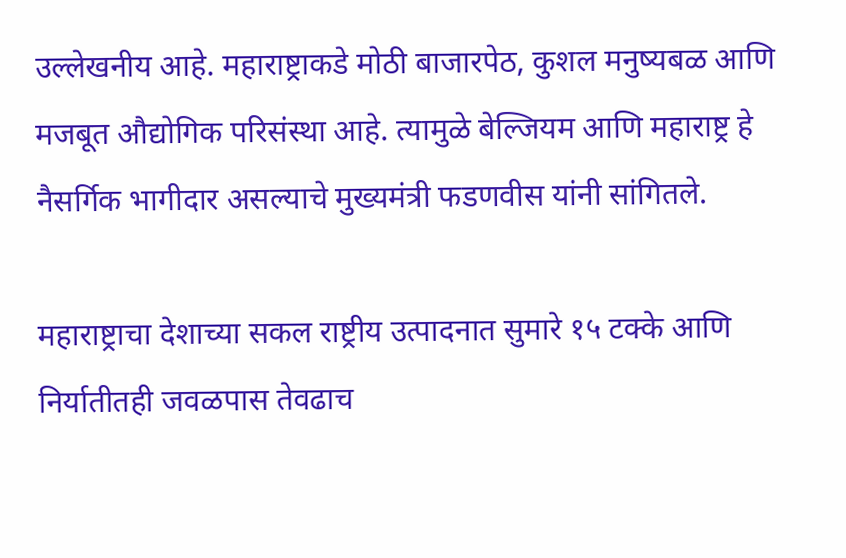उल्लेखनीय आहे. महाराष्ट्राकडे मोठी बाजारपेठ, कुशल मनुष्यबळ आणि मजबूत औद्योगिक परिसंस्था आहे. त्यामुळे बेल्जियम आणि महाराष्ट्र हे नैसर्गिक भागीदार असल्याचे मुख्यमंत्री फडणवीस यांनी सांगितले.

महाराष्ट्राचा देशाच्या सकल राष्ट्रीय उत्पादनात सुमारे १५ टक्के आणि निर्यातीतही जवळपास तेवढाच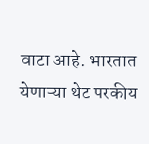वाटा आहे. भारतात येणाऱ्या थेट परकीय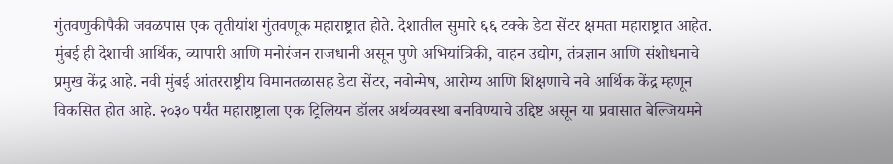गुंतवणुकीपैकी जवळपास एक तृतीयांश गुंतवणूक महाराष्ट्रात होते. देशातील सुमारे ६६ टक्के डेटा सेंटर क्षमता महाराष्ट्रात आहेत. मुंबई ही देशाची आर्थिक, व्यापारी आणि मनोरंजन राजधानी असून पुणे अभियांत्रिकी, वाहन उद्योग, तंत्रज्ञान आणि संशोधनाचे प्रमुख केंद्र आहे. नवी मुंबई आंतरराष्ट्रीय विमानतळासह डेटा सेंटर, नवोन्मेष, आरोग्य आणि शिक्षणाचे नवे आर्थिक केंद्र म्हणून विकसित होत आहे. २०३० पर्यंत महाराष्ट्राला एक ट्रिलियन डॉलर अर्थव्यवस्था बनविण्याचे उद्दिष्ट असून या प्रवासात बेल्जियमने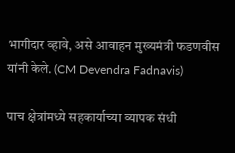भागीदार व्हावे, असे आवाहन मुख्यमंत्री फडणवीस यांनी केले. (CM Devendra Fadnavis)

पाच क्षेत्रांमध्ये सहकार्याच्या व्यापक संधी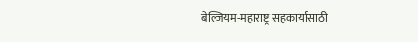बेल्जियम-महाराष्ट्र सहकार्यासाठी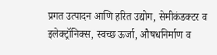प्रगत उत्पादन आणि हरित उद्योग, सेमीकंडक्टर व इलेक्ट्रॉनिक्स, स्वच्छ ऊर्जा, औषधनिर्माण व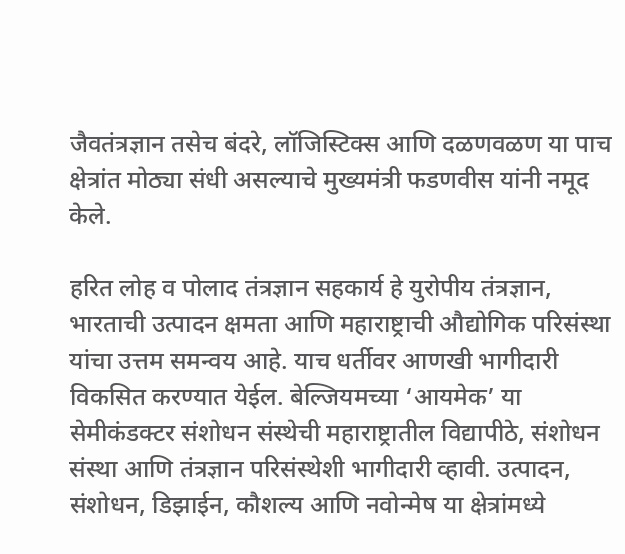जैवतंत्रज्ञान तसेच बंदरे, लॉजिस्टिक्स आणि दळणवळण या पाच क्षेत्रांत मोठ्या संधी असल्याचे मुख्यमंत्री फडणवीस यांनी नमूद केले.

हरित लोह व पोलाद तंत्रज्ञान सहकार्य हे युरोपीय तंत्रज्ञान, भारताची उत्पादन क्षमता आणि महाराष्ट्राची औद्योगिक परिसंस्था यांचा उत्तम समन्वय आहे. याच धर्तीवर आणखी भागीदारी विकसित करण्यात येईल. बेल्जियमच्या ‘आयमेक’ या सेमीकंडक्टर संशोधन संस्थेची महाराष्ट्रातील विद्यापीठे, संशोधन संस्था आणि तंत्रज्ञान परिसंस्थेशी भागीदारी व्हावी. उत्पादन, संशोधन, डिझाईन, कौशल्य आणि नवोन्मेष या क्षेत्रांमध्ये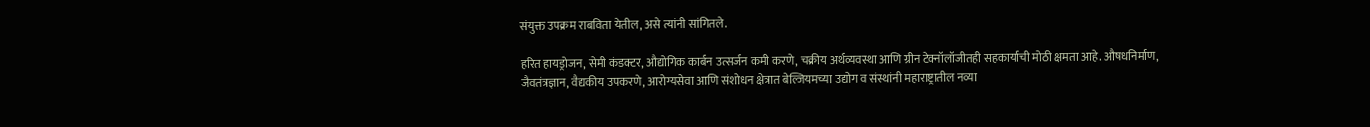संयुक्त उपक्रम राबविता येतील, असे त्यांनी सांगितले.

हरित हायड्रोजन, सेमी कंडक्टर, औद्योगिक कार्बन उत्सर्जन कमी करणे, चक्रीय अर्थव्यवस्था आणि ग्रीन टेक्नॉलॉजीतही सहकार्याची मोठी क्षमता आहे. औषधनिर्माण, जैवतंत्रज्ञान, वैद्यकीय उपकरणे, आरोग्यसेवा आणि संशोधन क्षेत्रात बेल्जियमच्या उद्योग व संस्थांनी महाराष्ट्रातील नव्या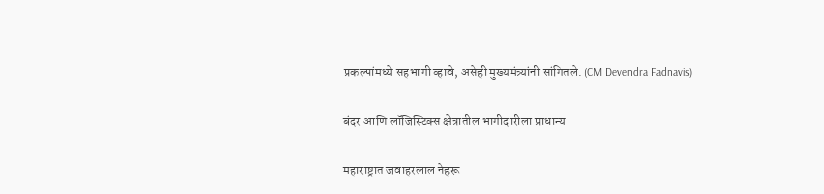प्रकल्पांमध्ये सहभागी व्हावे, असेही मुख्यमंत्र्यांनी सांगितले. (CM Devendra Fadnavis)

बंदर आणि लॉजिस्टिक्स क्षेत्रातील भागीदारीला प्राधान्य

महाराष्ट्रात जवाहरलाल नेहरू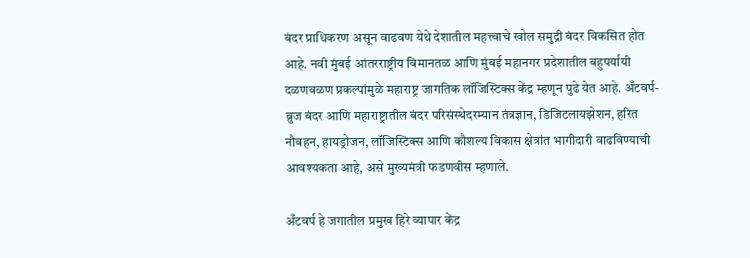बंदर प्राधिकरण असून वाढवण येथे देशातील महत्त्वाचे खोल समुद्री बंदर विकसित होत आहे. नवी मुंबई आंतरराष्ट्रीय विमानतळ आणि मुंबई महानगर प्रदेशातील बहुपर्यायी दळणवळण प्रकल्पांमुळे महाराष्ट्र जागतिक लॉजिस्टिक्स केंद्र म्हणून पुढे येत आहे. अँटवर्प-ब्रुज बंदर आणि महाराष्ट्रातील बंदर परिसंस्थेदरम्यान तंत्रज्ञान, डिजिटलायझेशन, हरित नौवहन, हायड्रोजन, लॉजिस्टिक्स आणि कौशल्य विकास क्षेत्रांत भागीदारी वाढविण्याची आवश्यकता आहे, असे मुख्यमंत्री फडणवीस म्हणाले.

अँटवर्प हे जगातील प्रमुख हिरे व्यापार केंद्र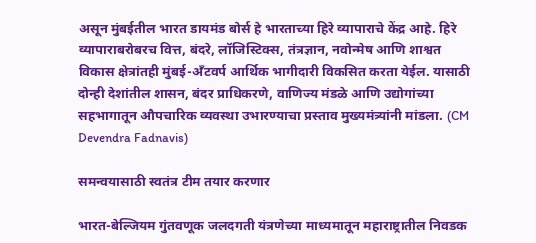असून मुंबईतील भारत डायमंड बोर्स हे भारताच्या हिरे व्यापाराचे केंद्र आहे. हिरे व्यापाराबरोबरच वित्त, बंदरे, लॉजिस्टिक्स, तंत्रज्ञान, नवोन्मेष आणि शाश्वत विकास क्षेत्रांतही मुंबई-अँटवर्प आर्थिक भागीदारी विकसित करता येईल. यासाठी दोन्ही देशांतील शासन, बंदर प्राधिकरणे, वाणिज्य मंडळे आणि उद्योगांच्या सहभागातून औपचारिक व्यवस्था उभारण्याचा प्रस्ताव मुख्यमंत्र्यांनी मांडला. (CM Devendra Fadnavis)

समन्वयासाठी स्वतंत्र टीम तयार करणार

भारत-बेल्जियम गुंतवणूक जलदगती यंत्रणेच्या माध्यमातून महाराष्ट्रातील निवडक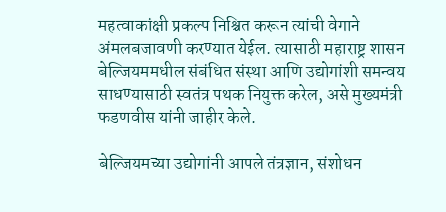महत्वाकांक्षी प्रकल्प निश्चित करून त्यांची वेगाने अंमलबजावणी करण्यात येईल. त्यासाठी महाराष्ट्र शासन बेल्जियममधील संबंधित संस्था आणि उद्योगांशी समन्वय साधण्यासाठी स्वतंत्र पथक नियुक्त करेल, असे मुख्यमंत्री फडणवीस यांनी जाहीर केले.

बेल्जियमच्या उद्योगांनी आपले तंत्रज्ञान, संशोधन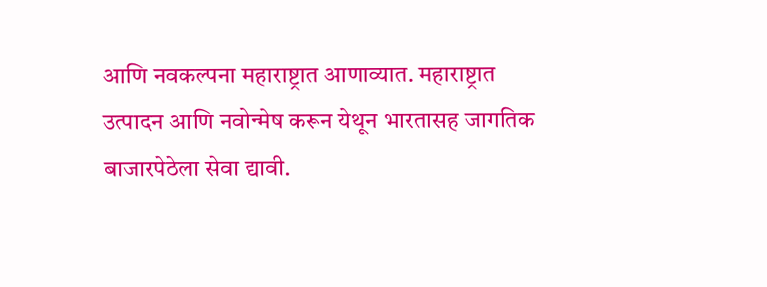आणि नवकल्पना महाराष्ट्रात आणाव्यात. महाराष्ट्रात उत्पादन आणि नवोन्मेष करून येथून भारतासह जागतिक बाजारपेठेला सेवा द्यावी.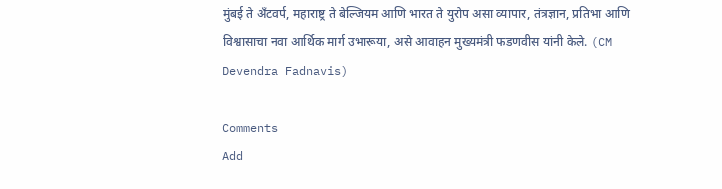मुंबई ते अँटवर्प, महाराष्ट्र ते बेल्जियम आणि भारत ते युरोप असा व्यापार, तंत्रज्ञान, प्रतिभा आणि विश्वासाचा नवा आर्थिक मार्ग उभारूया, असे आवाहन मुख्यमंत्री फडणवीस यांनी केले. (CM Devendra Fadnavis)

Comments
Add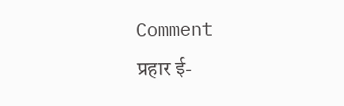Comment
प्रहार ई-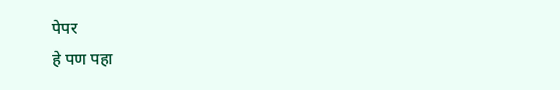पेपर
हे पण पहा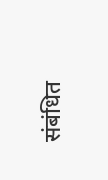संबंधित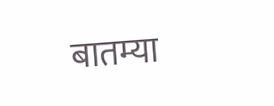बातम्या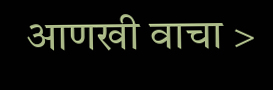आणखी वाचा >